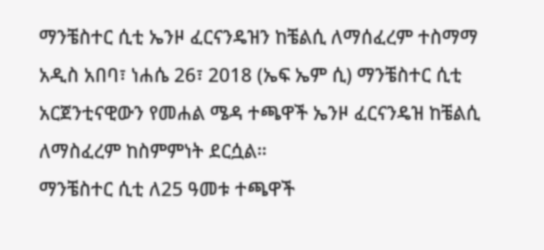ማንቼስተር ሲቲ ኤንዞ ፈርናንዴዝን ከቼልሲ ለማሰፈረም ተስማማ
አዲስ አበባ፣ ነሐሴ 26፣ 2018 (ኤፍ ኤም ሲ) ማንቼስተር ሲቲ አርጀንቲናዊውን የመሐል ሜዳ ተጫዋች ኤንዞ ፈርናንዴዝ ከቼልሲ ለማስፈረም ከስምምነት ደርሷል።
ማንቼስተር ሲቲ ለ25 ዓመቱ ተጫዋች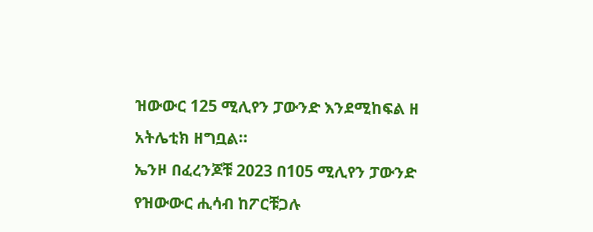ዝውውር 125 ሚሊየን ፓውንድ እንደሚከፍል ዘ አትሌቲክ ዘግቧል።
ኤንዞ በፈረንጆቹ 2023 በ105 ሚሊየን ፓውንድ የዝውውር ሒሳብ ከፖርቹጋሉ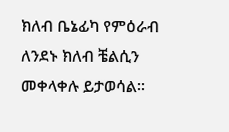ክለብ ቤኔፊካ የምዕራብ ለንደኑ ክለብ ቼልሲን መቀላቀሉ ይታወሳል፡፡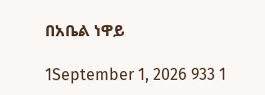በአቤል ነዋይ

1September 1, 2026 933 1